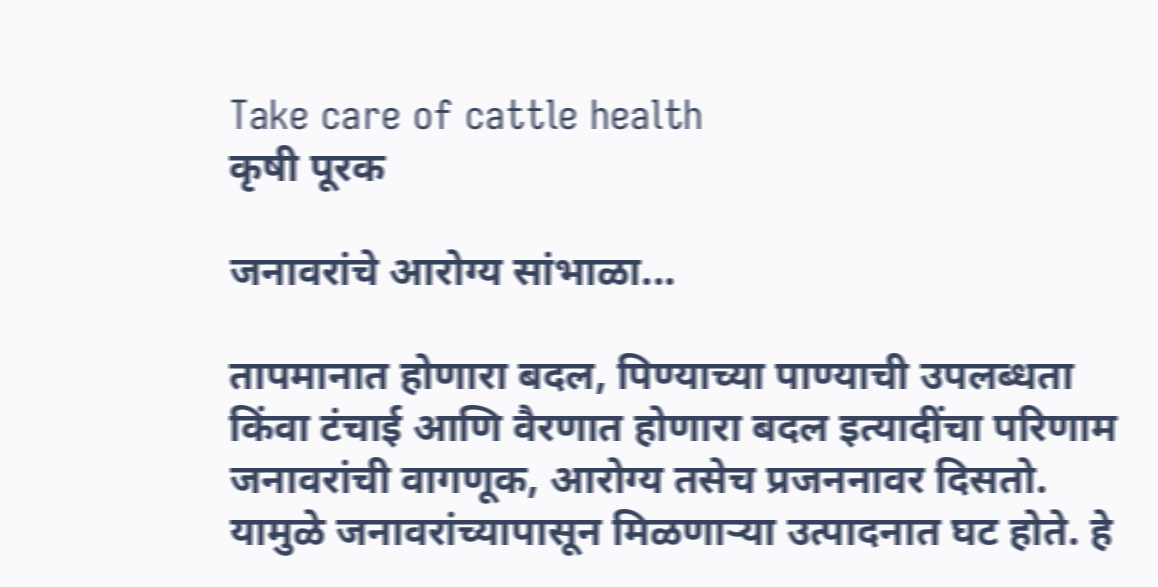Take care of cattle health
कृषी पूरक

जनावरांचे आरोग्य सांभाळा...

तापमानात होणारा बदल, पिण्याच्या पाण्याची उपलब्धता किंवा टंचाई आणि वैरणात होणारा बदल इत्यादींचा परिणाम जनावरांची वागणूक, आरोग्य तसेच प्रजननावर दिसतो. यामुळे जनावरांच्यापासून मिळणाऱ्या उत्पादनात घट होते. हे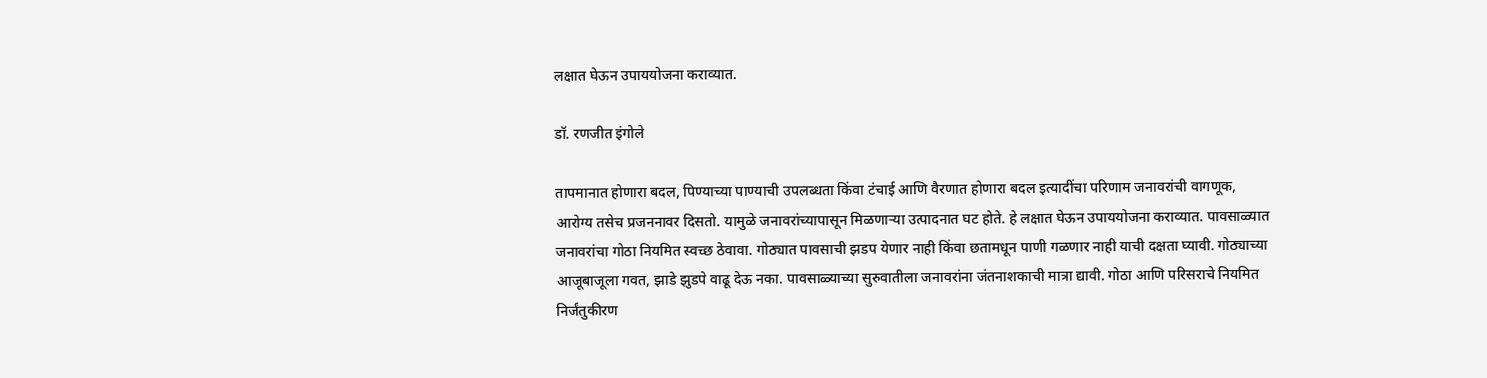लक्षात घेऊन उपाययोजना कराव्यात.

डॉ. रणजीत इंगोले

तापमानात होणारा बदल, पिण्याच्या पाण्याची उपलब्धता किंवा टंचाई आणि वैरणात होणारा बदल इत्यादींचा परिणाम जनावरांची वागणूक, आरोग्य तसेच प्रजननावर दिसतो. यामुळे जनावरांच्यापासून मिळणाऱ्या उत्पादनात घट होते. हे लक्षात घेऊन उपाययोजना कराव्यात. पावसाळ्यात जनावरांचा गोठा नियमित स्वच्छ ठेवावा. गोठ्यात पावसाची झडप येणार नाही किंवा छतामधून पाणी गळणार नाही याची दक्षता घ्यावी. गोठ्याच्या आजूबाजूला गवत, झाडे झुडपे वाढू देऊ नका. पावसाळ्याच्या सुरुवातीला जनावरांना जंतनाशकाची मात्रा द्यावी. गोठा आणि परिसराचे नियमित निर्जंतुकीरण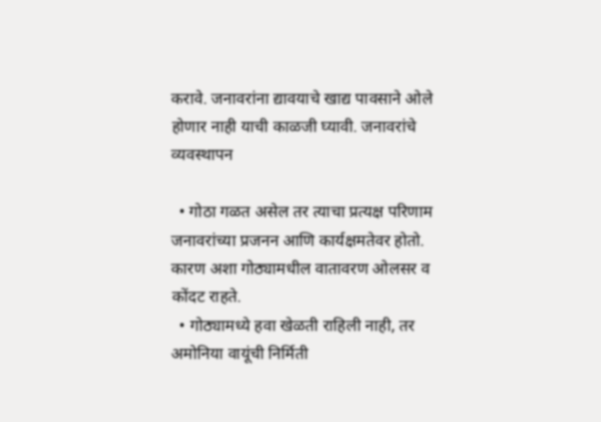करावे. जनावरांना द्यावयाचे खाद्य पावसाने ओले होणार नाही याची काळजी घ्यावी. जनावरांचे व्यवस्थापन

  • गोठा गळत असेल तर त्याचा प्रत्यक्ष परिणाम जनावरांच्या प्रजनन आणि कार्यक्षमतेवर होतो. कारण अशा गोठ्यामधील वातावरण ओलसर व कोंदट राहते.
  • गोठ्यामध्ये हवा खेळती राहिली नाही, तर अमोनिया वायूंची निर्मिती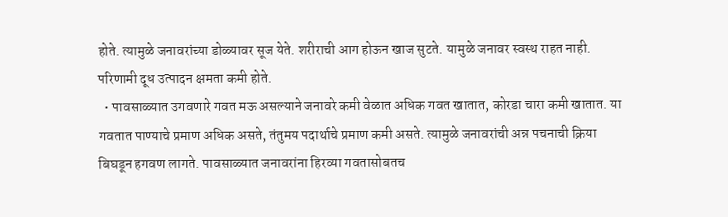होते. त्यामुळे जनावरांच्या डोळ्यावर सूज येते. शरीराची आग होऊन खाज सुटते. यामुळे जनावर स्वस्थ राहत नाही. परिणामी दूध उत्पादन क्षमता कमी होते.
  • पावसाळ्यात उगवणारे गवत मऊ असल्याने जनावरे कमी वेळात अधिक गवत खातात, कोरडा चारा कमी खातात. या गवतात पाण्याचे प्रमाण अधिक असते, तंतुमय पदार्थाचे प्रमाण कमी असते. त्यामुळे जनावरांची अन्न पचनाची क्रिया बिघडून हगवण लागते. पावसाळ्यात जनावरांना हिरव्या गवतासोबतच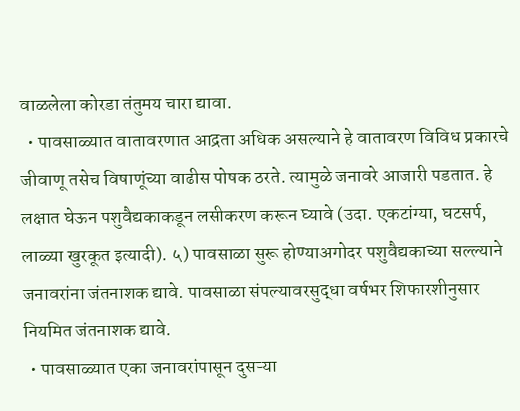वाळलेला कोरडा तंतुमय चारा द्यावा.
  • पावसाळ्यात वातावरणात आद्रता अधिक असल्याने हे वातावरण विविध प्रकारचे जीवाणू तसेच विषाणूंच्या वाढीस पोषक ठरते. त्यामुळे जनावरे आजारी पडतात. हे लक्षात घेऊन पशुवैद्यकाकडून लसीकरण करून घ्यावे (उदा. एकटांग्या, घटसर्प, लाळ्या खुरकूत इत्यादी). ५) पावसाळा सुरू होण्याअगोदर पशुवैद्यकाच्या सल्ल्याने जनावरांना जंतनाशक द्यावे. पावसाळा संपल्यावरसुद्धा वर्षभर शिफारशीनुसार नियमित जंतनाशक द्यावे.
  • पावसाळ्यात एका जनावरांपासून दुसऱ्या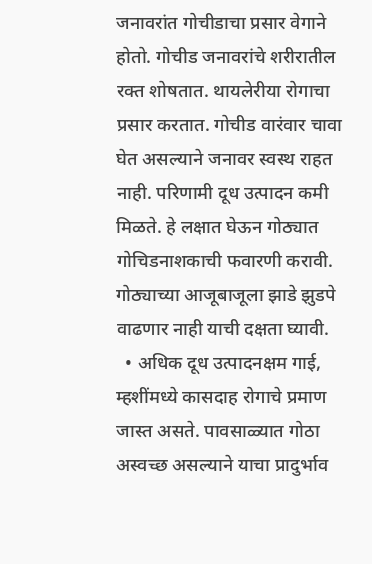जनावरांत गोचीडाचा प्रसार वेगाने होतो. गोचीड जनावरांचे शरीरातील रक्त शोषतात. थायलेरीया रोगाचा प्रसार करतात. गोचीड वारंवार चावा घेत असल्याने जनावर स्वस्थ राहत नाही. परिणामी दूध उत्पादन कमी मिळते. हे लक्षात घेऊन गोठ्यात गोचिडनाशकाची फवारणी करावी. गोठ्याच्या आजूबाजूला झाडे झुडपे वाढणार नाही याची दक्षता घ्यावी.
  • अधिक दूध उत्पादनक्षम गाई, म्हशींमध्ये कासदाह रोगाचे प्रमाण जास्त असते. पावसाळ्यात गोठा अस्वच्छ असल्याने याचा प्रादुर्भाव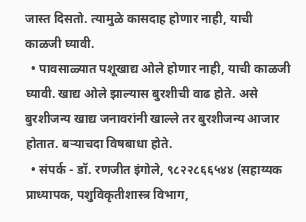जास्त दिसतो. त्यामुळे कासदाह होणार नाही, याची काळजी घ्यावी.
  • पावसाळ्यात पशूखाद्य ओले होणार नाही, याची काळजी घ्यावी. खाद्य ओले झाल्यास बुरशीची वाढ होते. असे बुरशीजन्य खाद्य जनावरांनी खाल्ले तर बुरशीजन्य आजार होतात. बऱ्याचदा विषबाधा होते.
  • संपर्क - डॉ. रणजीत इंगोले, ९८२२८६६५४४ (सहाय्यक प्राध्यापक, पशुविकृतीशास्त्र विभाग,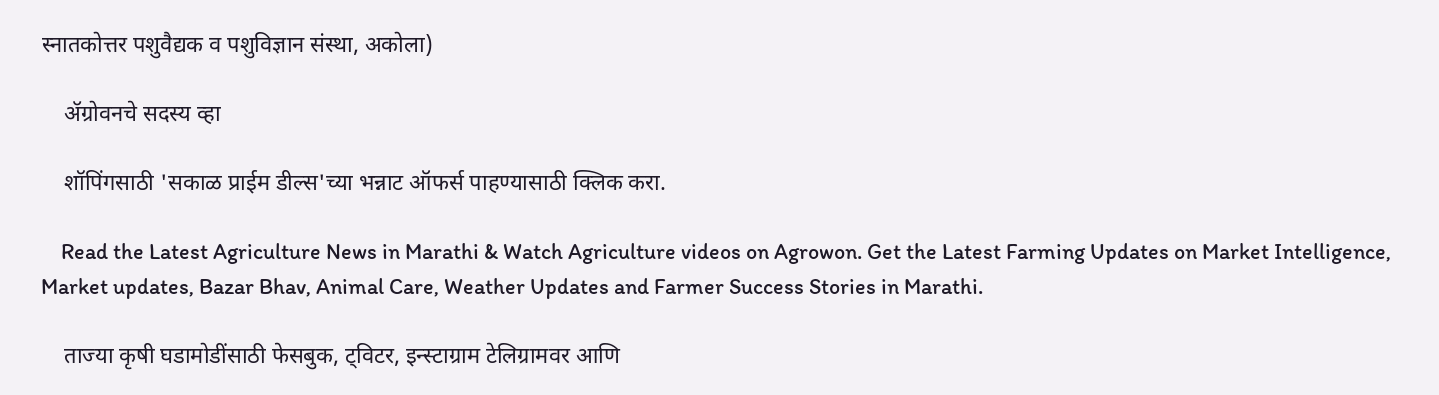स्नातकोत्तर पशुवैद्यक व पशुविज्ञान संस्था, अकोला)

    ॲग्रोवनचे सदस्य व्हा

    शॉपिंगसाठी 'सकाळ प्राईम डील्स'च्या भन्नाट ऑफर्स पाहण्यासाठी क्लिक करा.

    Read the Latest Agriculture News in Marathi & Watch Agriculture videos on Agrowon. Get the Latest Farming Updates on Market Intelligence, Market updates, Bazar Bhav, Animal Care, Weather Updates and Farmer Success Stories in Marathi.

    ताज्या कृषी घडामोडींसाठी फेसबुक, ट्विटर, इन्स्टाग्राम टेलिग्रामवर आणि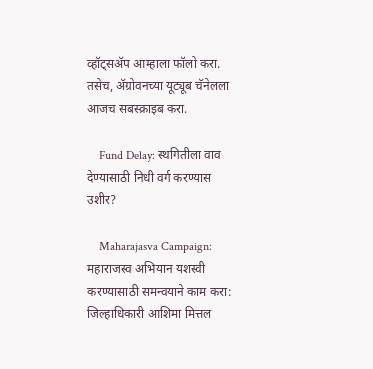व्हॉट्सॲप आम्हाला फॉलो करा. तसेच, ॲग्रोवनच्या यूट्यूब चॅनेलला आजच सबस्क्राइब करा.

    Fund Delay: स्थगितीला वाव देण्यासाठी निधी वर्ग करण्यास उशीर?

    Maharajasva Campaign: महाराजस्व अभियान यशस्वी करण्यासाठी समन्वयाने काम करा: जिल्हाधिकारी आशिमा मित्तल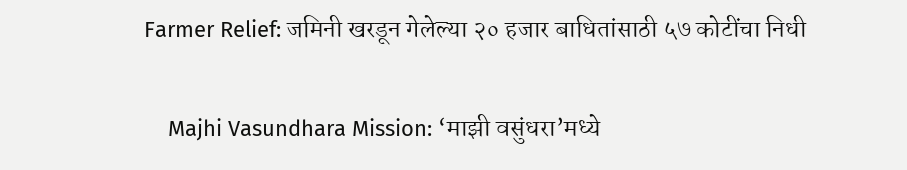Farmer Relief: जमिनी खरडून गेलेल्या २० हजार बाधितांसाठी ५७ कोटींचा निधी

    Majhi Vasundhara Mission: ‘माझी वसुंधरा’मध्ये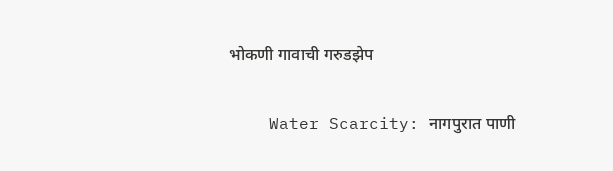भोकणी गावाची गरुडझेप

    Water Scarcity: नागपुरात पाणी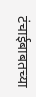टंचाईबाबतच्या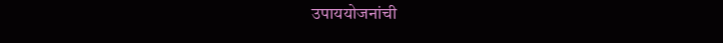उपाययोजनांची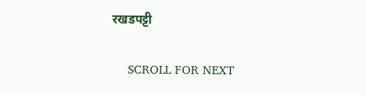रखडपट्टी

    SCROLL FOR NEXT